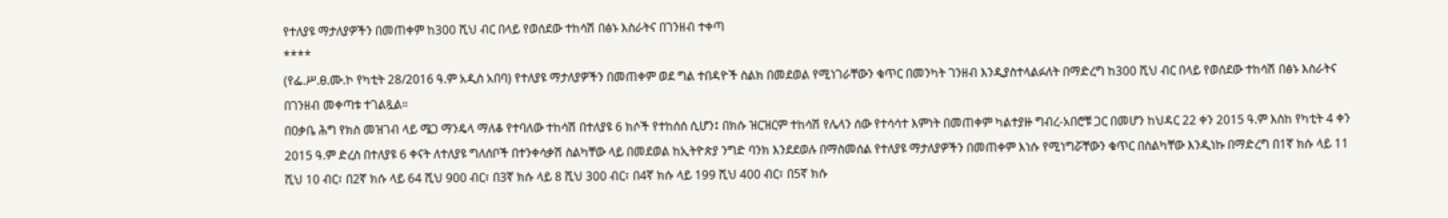የተለያዩ ማታለያዎችን በመጠቀም ከ300 ሺህ ብር በላይ የወሰደው ተከሳሽ በፅኑ እስራትና በገንዘብ ተቀጣ
****
(የፌ.ሥ.ፀ.ሙ.ኮ የካቲት 28/2016 ዓ.ም አዲስ አበባ) የተለያዩ ማታለያዎችን በመጠቀም ወደ ግል ተበዳዮች ስልክ በመደወል የሚነገራቸውን ቁጥር በመንካት ገንዘብ እንዲያስተላልፉለት በማድረግ ከ300 ሺህ ብር በላይ የወሰደው ተከሳሽ በፅኑ እስራትና በገንዘብ መቀጣቱ ተገልጿል።
በዐቃቤ ሕግ የክስ መዝገብ ላይ ሜጋ ማንዴላ ማለቆ የተባለው ተከሳሽ በተለያዩ 6 ክሶች የተከሰሰ ሲሆን፤ በክሱ ዝርዝርም ተከሳሽ የሌላን ሰው የተሳሳተ እምነት በመጠቀም ካልተያዙ ግብረ-አበሮቹ ጋር በመሆን ከህዳር 22 ቀን 2015 ዓ.ም እስከ የካቲት 4 ቀን 2015 ዓ.ም ድረስ በተለያዩ 6 ቀናት ለተለያዩ ግለሰቦች በተንቀሳቃሽ ስልካቸው ላይ በመደወል ከኢትዮጵያ ንግድ ባንክ እንደደወሉ በማስመሰል የተለያዩ ማታለያዎችን በመጠቀም እነሱ የሚነግሯቸውን ቁጥር በስልካቸው እንዲነኩ በማድረግ በ1ኛ ክሱ ላይ 11 ሺህ 10 ብር፣ በ2ኛ ክሱ ላይ 64 ሺህ 900 ብር፣ በ3ኛ ክሱ ላይ 8 ሺህ 300 ብር፣ በ4ኛ ክሱ ላይ 199 ሺህ 400 ብር፣ በ5ኛ ክሱ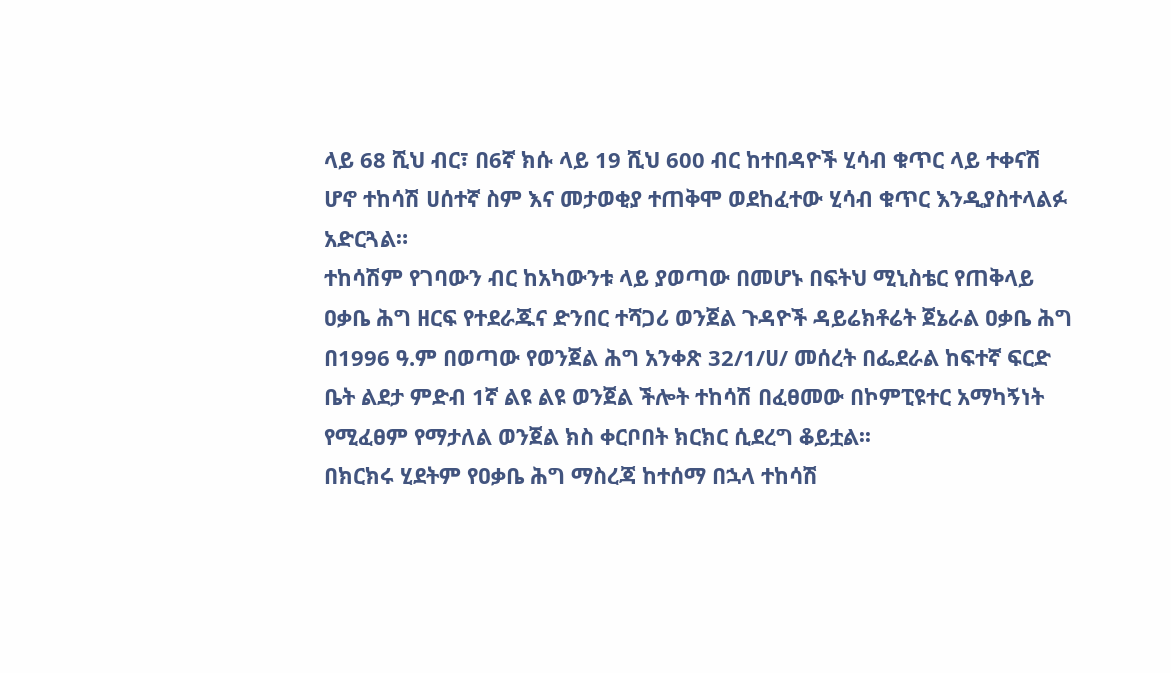ላይ 68 ሺህ ብር፣ በ6ኛ ክሱ ላይ 19 ሺህ 600 ብር ከተበዳዮች ሂሳብ ቁጥር ላይ ተቀናሽ ሆኖ ተከሳሽ ሀሰተኛ ስም እና መታወቂያ ተጠቅሞ ወደከፈተው ሂሳብ ቁጥር እንዲያስተላልፉ አድርጓል።
ተከሳሽም የገባውን ብር ከአካውንቱ ላይ ያወጣው በመሆኑ በፍትህ ሚኒስቴር የጠቅላይ ዐቃቤ ሕግ ዘርፍ የተደራጁና ድንበር ተሻጋሪ ወንጀል ጉዳዮች ዳይሬክቶሬት ጀኔራል ዐቃቤ ሕግ በ1996 ዓ.ም በወጣው የወንጀል ሕግ አንቀጽ 32/1/ሀ/ መሰረት በፌደራል ከፍተኛ ፍርድ ቤት ልደታ ምድብ 1ኛ ልዩ ልዩ ወንጀል ችሎት ተከሳሽ በፈፀመው በኮምፒዩተር አማካኝነት የሚፈፀም የማታለል ወንጀል ክስ ቀርቦበት ክርክር ሲደረግ ቆይቷል፡፡
በክርክሩ ሂደትም የዐቃቤ ሕግ ማስረጃ ከተሰማ በኋላ ተከሳሽ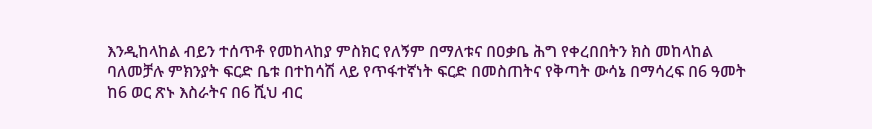እንዲከላከል ብይን ተሰጥቶ የመከላከያ ምስክር የለኝም በማለቱና በዐቃቤ ሕግ የቀረበበትን ክስ መከላከል ባለመቻሉ ምክንያት ፍርድ ቤቱ በተከሳሽ ላይ የጥፋተኛነት ፍርድ በመስጠትና የቅጣት ውሳኔ በማሳረፍ በ6 ዓመት ከ6 ወር ጽኑ እስራትና በ6 ሺህ ብር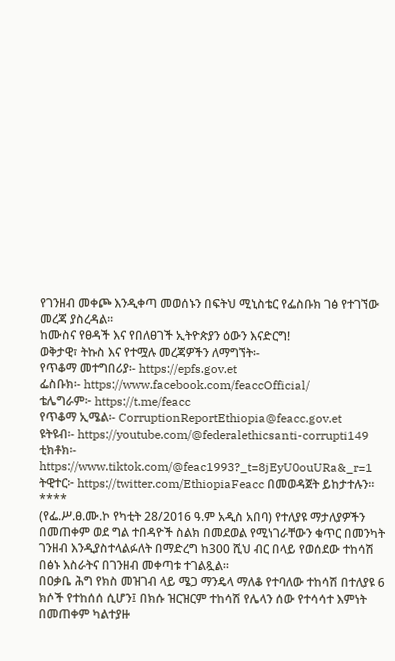የገንዘብ መቀጮ እንዲቀጣ መወሰኑን በፍትህ ሚኒስቴር የፌስቡክ ገፅ የተገኘው መረጃ ያስረዳል፡፡
ከሙስና የፀዳች እና የበለፀገች ኢትዮጵያን ዕውን እናድርግ!
ወቅታዊ፣ ትኩስ እና የተሟሉ መረጃዎችን ለማግኘት፡-
የጥቆማ መተግበሪያ፡- https://epfs.gov.et
ፌስቡክ፡- https://www.facebook.com/feaccOfficial/
ቴሌግራም፦ https://t.me/feacc
የጥቆማ ኢሜል፡- CorruptionReportEthiopia@feacc.gov.et
ዩትዩብ፡- https://youtube.com/@federalethicsanti-corrupti149
ቲክቶክ፡- https://www.tiktok.com/@feac1993?_t=8jEyU0ouURa&_r=1
ትዊተር፦ https://twitter.com/EthiopiaFeacc በመወዳጀት ይከታተሉን፡፡
****
(የፌ.ሥ.ፀ.ሙ.ኮ የካቲት 28/2016 ዓ.ም አዲስ አበባ) የተለያዩ ማታለያዎችን በመጠቀም ወደ ግል ተበዳዮች ስልክ በመደወል የሚነገራቸውን ቁጥር በመንካት ገንዘብ እንዲያስተላልፉለት በማድረግ ከ300 ሺህ ብር በላይ የወሰደው ተከሳሽ በፅኑ እስራትና በገንዘብ መቀጣቱ ተገልጿል።
በዐቃቤ ሕግ የክስ መዝገብ ላይ ሜጋ ማንዴላ ማለቆ የተባለው ተከሳሽ በተለያዩ 6 ክሶች የተከሰሰ ሲሆን፤ በክሱ ዝርዝርም ተከሳሽ የሌላን ሰው የተሳሳተ እምነት በመጠቀም ካልተያዙ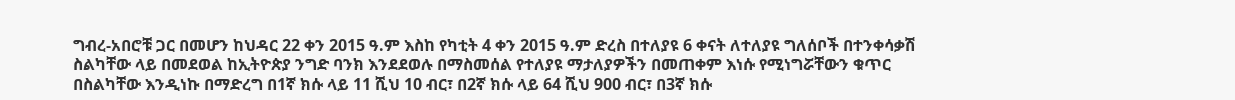ግብረ-አበሮቹ ጋር በመሆን ከህዳር 22 ቀን 2015 ዓ.ም እስከ የካቲት 4 ቀን 2015 ዓ.ም ድረስ በተለያዩ 6 ቀናት ለተለያዩ ግለሰቦች በተንቀሳቃሽ ስልካቸው ላይ በመደወል ከኢትዮጵያ ንግድ ባንክ እንደደወሉ በማስመሰል የተለያዩ ማታለያዎችን በመጠቀም እነሱ የሚነግሯቸውን ቁጥር በስልካቸው እንዲነኩ በማድረግ በ1ኛ ክሱ ላይ 11 ሺህ 10 ብር፣ በ2ኛ ክሱ ላይ 64 ሺህ 900 ብር፣ በ3ኛ ክሱ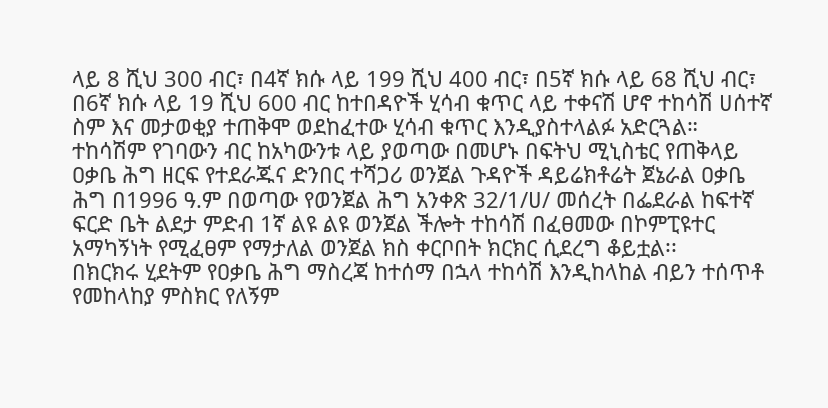ላይ 8 ሺህ 300 ብር፣ በ4ኛ ክሱ ላይ 199 ሺህ 400 ብር፣ በ5ኛ ክሱ ላይ 68 ሺህ ብር፣ በ6ኛ ክሱ ላይ 19 ሺህ 600 ብር ከተበዳዮች ሂሳብ ቁጥር ላይ ተቀናሽ ሆኖ ተከሳሽ ሀሰተኛ ስም እና መታወቂያ ተጠቅሞ ወደከፈተው ሂሳብ ቁጥር እንዲያስተላልፉ አድርጓል።
ተከሳሽም የገባውን ብር ከአካውንቱ ላይ ያወጣው በመሆኑ በፍትህ ሚኒስቴር የጠቅላይ ዐቃቤ ሕግ ዘርፍ የተደራጁና ድንበር ተሻጋሪ ወንጀል ጉዳዮች ዳይሬክቶሬት ጀኔራል ዐቃቤ ሕግ በ1996 ዓ.ም በወጣው የወንጀል ሕግ አንቀጽ 32/1/ሀ/ መሰረት በፌደራል ከፍተኛ ፍርድ ቤት ልደታ ምድብ 1ኛ ልዩ ልዩ ወንጀል ችሎት ተከሳሽ በፈፀመው በኮምፒዩተር አማካኝነት የሚፈፀም የማታለል ወንጀል ክስ ቀርቦበት ክርክር ሲደረግ ቆይቷል፡፡
በክርክሩ ሂደትም የዐቃቤ ሕግ ማስረጃ ከተሰማ በኋላ ተከሳሽ እንዲከላከል ብይን ተሰጥቶ የመከላከያ ምስክር የለኝም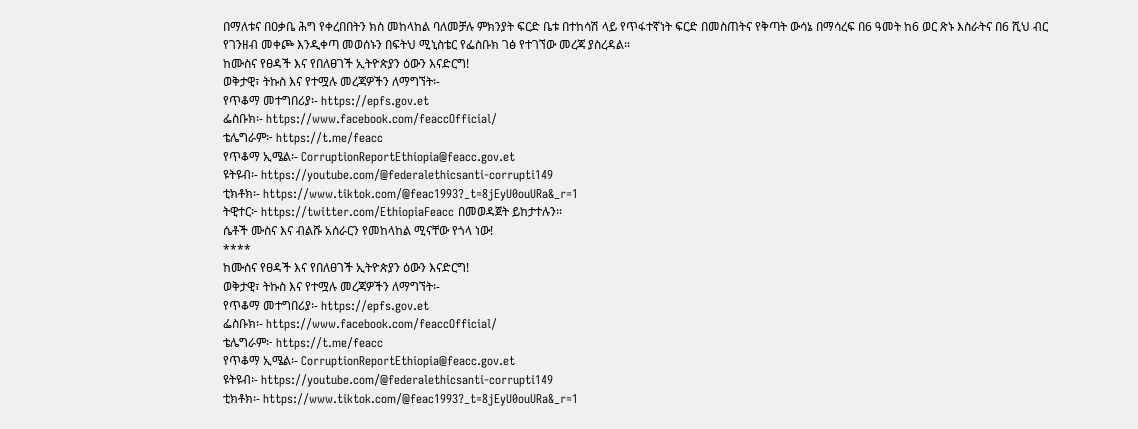በማለቱና በዐቃቤ ሕግ የቀረበበትን ክስ መከላከል ባለመቻሉ ምክንያት ፍርድ ቤቱ በተከሳሽ ላይ የጥፋተኛነት ፍርድ በመስጠትና የቅጣት ውሳኔ በማሳረፍ በ6 ዓመት ከ6 ወር ጽኑ እስራትና በ6 ሺህ ብር የገንዘብ መቀጮ እንዲቀጣ መወሰኑን በፍትህ ሚኒስቴር የፌስቡክ ገፅ የተገኘው መረጃ ያስረዳል፡፡
ከሙስና የፀዳች እና የበለፀገች ኢትዮጵያን ዕውን እናድርግ!
ወቅታዊ፣ ትኩስ እና የተሟሉ መረጃዎችን ለማግኘት፡-
የጥቆማ መተግበሪያ፡- https://epfs.gov.et
ፌስቡክ፡- https://www.facebook.com/feaccOfficial/
ቴሌግራም፦ https://t.me/feacc
የጥቆማ ኢሜል፡- CorruptionReportEthiopia@feacc.gov.et
ዩትዩብ፡- https://youtube.com/@federalethicsanti-corrupti149
ቲክቶክ፡- https://www.tiktok.com/@feac1993?_t=8jEyU0ouURa&_r=1
ትዊተር፦ https://twitter.com/EthiopiaFeacc በመወዳጀት ይከታተሉን፡፡
ሴቶች ሙስና እና ብልሹ አሰራርን የመከላከል ሚናቸው የጎላ ነው!
****
ከሙስና የፀዳች እና የበለፀገች ኢትዮጵያን ዕውን እናድርግ!
ወቅታዊ፣ ትኩስ እና የተሟሉ መረጃዎችን ለማግኘት፡-
የጥቆማ መተግበሪያ፡- https://epfs.gov.et
ፌስቡክ፡- https://www.facebook.com/feaccOfficial/
ቴሌግራም፦ https://t.me/feacc
የጥቆማ ኢሜል፡- CorruptionReportEthiopia@feacc.gov.et
ዩትዩብ፡- https://youtube.com/@federalethicsanti-corrupti149
ቲክቶክ፡- https://www.tiktok.com/@feac1993?_t=8jEyU0ouURa&_r=1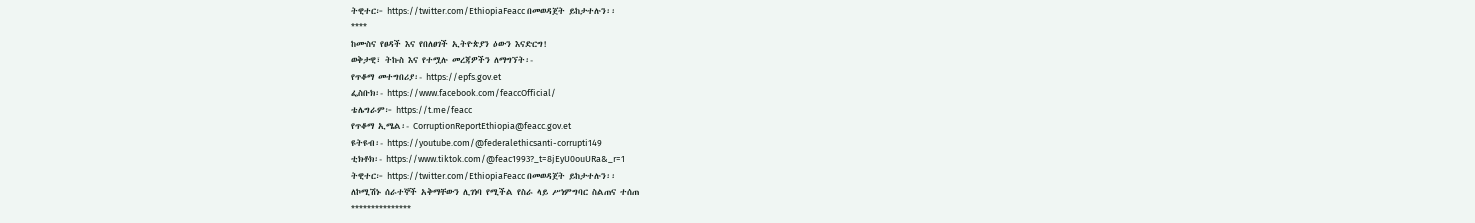ትዊተር፦ https://twitter.com/EthiopiaFeacc በመወዳጀት ይከታተሉን፡፡
****
ከሙስና የፀዳች እና የበለፀገች ኢትዮጵያን ዕውን እናድርግ!
ወቅታዊ፣ ትኩስ እና የተሟሉ መረጃዎችን ለማግኘት፡-
የጥቆማ መተግበሪያ፡- https://epfs.gov.et
ፌስቡክ፡- https://www.facebook.com/feaccOfficial/
ቴሌግራም፦ https://t.me/feacc
የጥቆማ ኢሜል፡- CorruptionReportEthiopia@feacc.gov.et
ዩትዩብ፡- https://youtube.com/@federalethicsanti-corrupti149
ቲክቶክ፡- https://www.tiktok.com/@feac1993?_t=8jEyU0ouURa&_r=1
ትዊተር፦ https://twitter.com/EthiopiaFeacc በመወዳጀት ይከታተሉን፡፡
ለኮሚሽኑ ሰራተኞች አቅማቸውን ሊገነባ የሚችል የስራ ላይ ሥነምግባር ስልጠና ተሰጠ
***************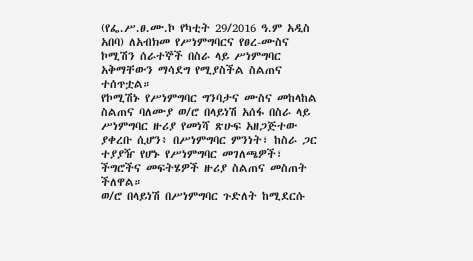(የፌ.ሥ.ፀ.ሙ.ኮ የካቲት 29/2016 ዓ.ም አዲስ አበባ) ለአብክመ የሥነምግባርና የፀረ-ሙስና ኮሚሽን ሰራተኞች በስራ ላይ ሥነምግባር አቅማቸውን ማሳደግ የሚያስችል ስልጠና ተሰጥቷል።
የኮሚሽኑ የሥነምግባር ግንባታና ሙስና መከላከል ስልጠና ባለሙያ ወ/ሮ በላይነሽ አሰፋ በስራ ላይ ሥነምግባር ዙሪያ የመነሻ ጽሁፍ አዘጋጅተው ያቀረቡ ሲሆን፥ በሥነምግባር ምንነት፣ ከስራ ጋር ተያያዥ የሆኑ የሥነምግባር መገለጫዎች፣ ችግሮችና መፍትሄዎች ዙሪያ ስልጠና መስጠት ችለዋል።
ወ/ሮ በላይነሽ በሥነምግባር ጉድለት ከሚደርሱ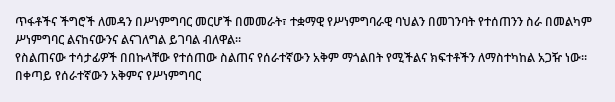ጥፋቶችና ችግሮች ለመዳን በሥነምግባር መርሆች በመመራት፣ ተቋማዊ የሥነምግባራዊ ባህልን በመገንባት የተሰጠንን ስራ በመልካም ሥነምግባር ልናከናውንና ልናገለግል ይገባል ብለዋል።
የስልጠናው ተሳታፊዎች በበኩላቸው የተሰጠው ስልጠና የሰራተኛውን አቅም ማጎልበት የሚችልና ክፍተቶችን ለማስተካከል አጋዥ ነው። በቀጣይ የሰራተኛውን አቅምና የሥነምግባር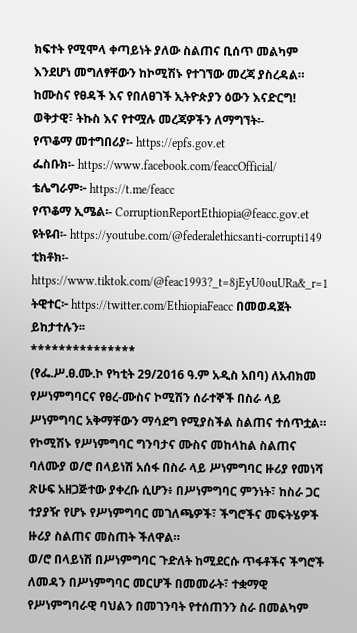ክፍተት የሚሞላ ቀጣይነት ያለው ስልጠና ቢሰጥ መልካም እንደሆነ መግለፃቸውን ከኮሚሽኑ የተገኘው መረጃ ያስረዳል።
ከሙስና የፀዳች እና የበለፀገች ኢትዮጵያን ዕውን እናድርግ!
ወቅታዊ፣ ትኩስ እና የተሟሉ መረጃዎችን ለማግኘት፡-
የጥቆማ መተግበሪያ፡- https://epfs.gov.et
ፌስቡክ፡- https://www.facebook.com/feaccOfficial/
ቴሌግራም፦ https://t.me/feacc
የጥቆማ ኢሜል፡- CorruptionReportEthiopia@feacc.gov.et
ዩትዩብ፡- https://youtube.com/@federalethicsanti-corrupti149
ቲክቶክ፡- https://www.tiktok.com/@feac1993?_t=8jEyU0ouURa&_r=1
ትዊተር፦ https://twitter.com/EthiopiaFeacc በመወዳጀት ይከታተሉን፡፡
***************
(የፌ.ሥ.ፀ.ሙ.ኮ የካቲት 29/2016 ዓ.ም አዲስ አበባ) ለአብክመ የሥነምግባርና የፀረ-ሙስና ኮሚሽን ሰራተኞች በስራ ላይ ሥነምግባር አቅማቸውን ማሳደግ የሚያስችል ስልጠና ተሰጥቷል።
የኮሚሽኑ የሥነምግባር ግንባታና ሙስና መከላከል ስልጠና ባለሙያ ወ/ሮ በላይነሽ አሰፋ በስራ ላይ ሥነምግባር ዙሪያ የመነሻ ጽሁፍ አዘጋጅተው ያቀረቡ ሲሆን፥ በሥነምግባር ምንነት፣ ከስራ ጋር ተያያዥ የሆኑ የሥነምግባር መገለጫዎች፣ ችግሮችና መፍትሄዎች ዙሪያ ስልጠና መስጠት ችለዋል።
ወ/ሮ በላይነሽ በሥነምግባር ጉድለት ከሚደርሱ ጥፋቶችና ችግሮች ለመዳን በሥነምግባር መርሆች በመመራት፣ ተቋማዊ የሥነምግባራዊ ባህልን በመገንባት የተሰጠንን ስራ በመልካም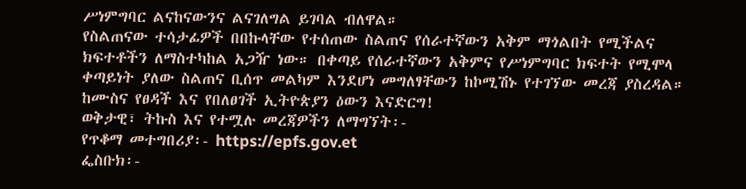ሥነምግባር ልናከናውንና ልናገለግል ይገባል ብለዋል።
የስልጠናው ተሳታፊዎች በበኩላቸው የተሰጠው ስልጠና የሰራተኛውን አቅም ማጎልበት የሚችልና ክፍተቶችን ለማስተካከል አጋዥ ነው። በቀጣይ የሰራተኛውን አቅምና የሥነምግባር ክፍተት የሚሞላ ቀጣይነት ያለው ስልጠና ቢሰጥ መልካም እንደሆነ መግለፃቸውን ከኮሚሽኑ የተገኘው መረጃ ያስረዳል።
ከሙስና የፀዳች እና የበለፀገች ኢትዮጵያን ዕውን እናድርግ!
ወቅታዊ፣ ትኩስ እና የተሟሉ መረጃዎችን ለማግኘት፡-
የጥቆማ መተግበሪያ፡- https://epfs.gov.et
ፌስቡክ፡-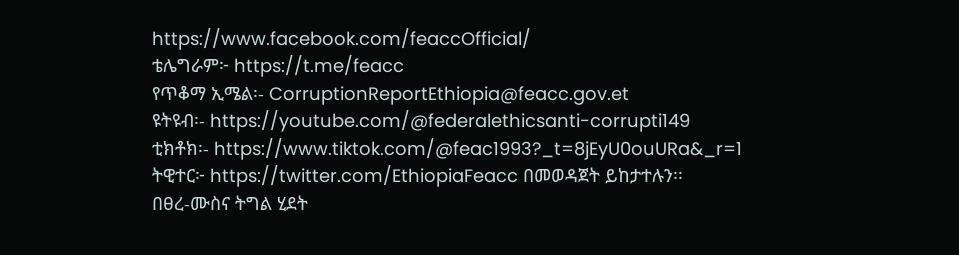https://www.facebook.com/feaccOfficial/
ቴሌግራም፦ https://t.me/feacc
የጥቆማ ኢሜል፡- CorruptionReportEthiopia@feacc.gov.et
ዩትዩብ፡- https://youtube.com/@federalethicsanti-corrupti149
ቲክቶክ፡- https://www.tiktok.com/@feac1993?_t=8jEyU0ouURa&_r=1
ትዊተር፦ https://twitter.com/EthiopiaFeacc በመወዳጀት ይከታተሉን፡፡
በፀረ-ሙስና ትግል ሂደት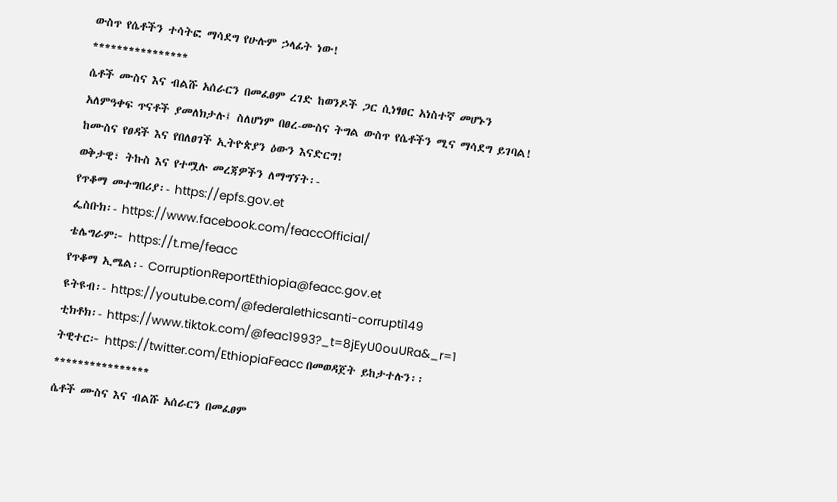ውስጥ የሴቶችን ተሳትፎ ማሳደግ የሁሉም ኃላፊት ነው!
****************
ሴቶች ሙስና እና ብልሹ አሰራርን በመፈፀም ረገድ ከወንዶች ጋር ሲነፃፀር አነስተኛ መሆኑን አለምዓቀፍ ጥናቶች ያመለክታሉ፤ ስለሆነም በፀረ-ሙስና ትግል ውስጥ የሴቶችን ሚና ማሳደግ ይገባል!
ከሙስና የፀዳች እና የበለፀገች ኢትዮጵያን ዕውን እናድርግ!
ወቅታዊ፣ ትኩስ እና የተሟሉ መረጃዎችን ለማግኘት፡-
የጥቆማ መተግበሪያ፡- https://epfs.gov.et
ፌስቡክ፡- https://www.facebook.com/feaccOfficial/
ቴሌግራም፦ https://t.me/feacc
የጥቆማ ኢሜል፡- CorruptionReportEthiopia@feacc.gov.et
ዩትዩብ፡- https://youtube.com/@federalethicsanti-corrupti149
ቲክቶክ፡- https://www.tiktok.com/@feac1993?_t=8jEyU0ouURa&_r=1
ትዊተር፦ https://twitter.com/EthiopiaFeacc በመወዳጀት ይከታተሉን፡፡
****************
ሴቶች ሙስና እና ብልሹ አሰራርን በመፈፀም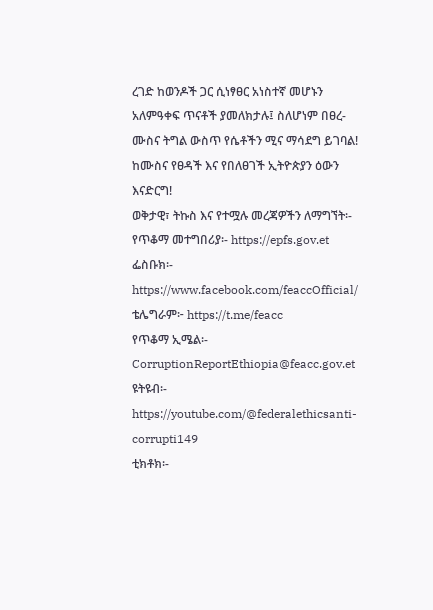ረገድ ከወንዶች ጋር ሲነፃፀር አነስተኛ መሆኑን አለምዓቀፍ ጥናቶች ያመለክታሉ፤ ስለሆነም በፀረ-ሙስና ትግል ውስጥ የሴቶችን ሚና ማሳደግ ይገባል!
ከሙስና የፀዳች እና የበለፀገች ኢትዮጵያን ዕውን እናድርግ!
ወቅታዊ፣ ትኩስ እና የተሟሉ መረጃዎችን ለማግኘት፡-
የጥቆማ መተግበሪያ፡- https://epfs.gov.et
ፌስቡክ፡- https://www.facebook.com/feaccOfficial/
ቴሌግራም፦ https://t.me/feacc
የጥቆማ ኢሜል፡- CorruptionReportEthiopia@feacc.gov.et
ዩትዩብ፡- https://youtube.com/@federalethicsanti-corrupti149
ቲክቶክ፡-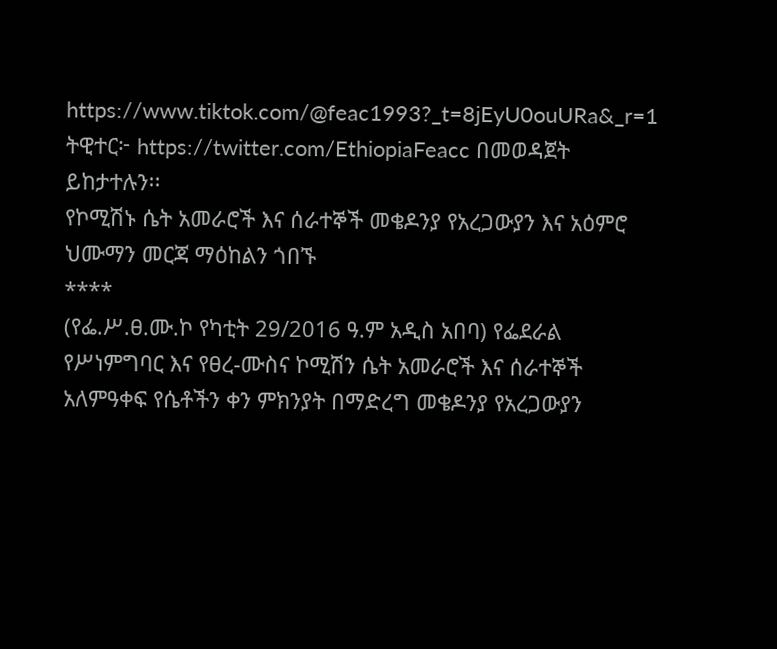https://www.tiktok.com/@feac1993?_t=8jEyU0ouURa&_r=1
ትዊተር፦ https://twitter.com/EthiopiaFeacc በመወዳጀት ይከታተሉን፡፡
የኮሚሽኑ ሴት አመራሮች እና ሰራተኞች መቄዶንያ የአረጋውያን እና አዕምሮ ህሙማን መርጃ ማዕከልን ጎበኙ
****
(የፌ.ሥ.ፀ.ሙ.ኮ የካቲት 29/2016 ዓ.ም አዲስ አበባ) የፌደራል የሥነምግባር እና የፀረ-ሙስና ኮሚሽን ሴት አመራሮች እና ሰራተኞች አለምዓቀፍ የሴቶችን ቀን ምክንያት በማድረግ መቄዶንያ የአረጋውያን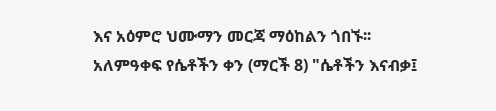እና አዕምሮ ህሙማን መርጃ ማዕከልን ጎበኙ፡፡
አለምዓቀፍ የሴቶችን ቀን (ማርች 8) "ሴቶችን እናብቃ፤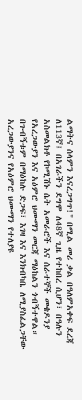ልማትና ሰላምን እናረጋግጥ!" በሚል መሪ ቃል በዓለምአቀፍ ደረጃ ለ113ኛ፤ በአገራችን ደግሞ ለ48ኛ ጊዜ የተከበረ ሲሆን፣ በዓሉን አስመልክቶ የኮሚሽኑ ሴት አመራሮች እና ሰራተኞች መቄዶንያ የአረጋውያን እና አዕምሮ ህሙማን መርጃ ማዕከልን ጎብኝተዋል።
በጉብኝቱም በማዕከሉ ድጋፍ፣ እገዛ እና እንክብካቤ ለሚያስፈልጋቸው አረጋውያንና የአዕምሮ ህሙማን የተለያዩ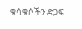ቁሳቁሶችን ድጋፍ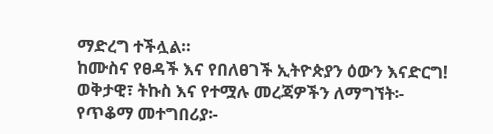ማድረግ ተችሏል።
ከሙስና የፀዳች እና የበለፀገች ኢትዮጵያን ዕውን እናድርግ!
ወቅታዊ፣ ትኩስ እና የተሟሉ መረጃዎችን ለማግኘት፡-
የጥቆማ መተግበሪያ፡-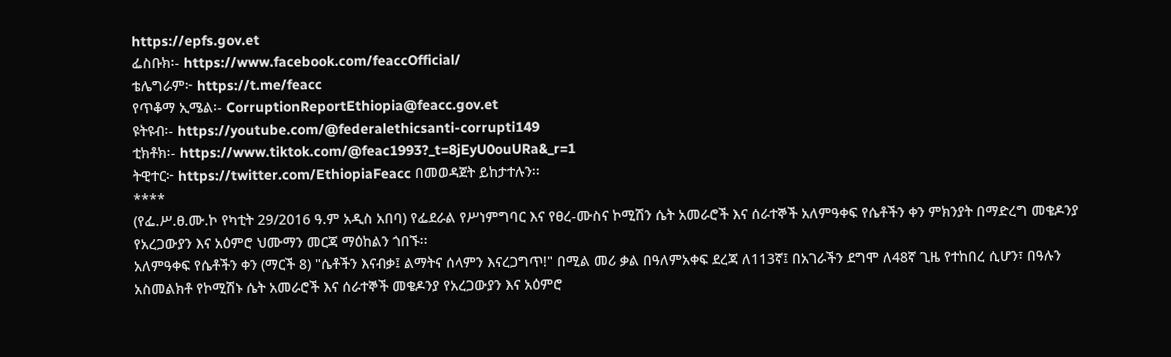https://epfs.gov.et
ፌስቡክ፡- https://www.facebook.com/feaccOfficial/
ቴሌግራም፦ https://t.me/feacc
የጥቆማ ኢሜል፡- CorruptionReportEthiopia@feacc.gov.et
ዩትዩብ፡- https://youtube.com/@federalethicsanti-corrupti149
ቲክቶክ፡- https://www.tiktok.com/@feac1993?_t=8jEyU0ouURa&_r=1
ትዊተር፦ https://twitter.com/EthiopiaFeacc በመወዳጀት ይከታተሉን፡፡
****
(የፌ.ሥ.ፀ.ሙ.ኮ የካቲት 29/2016 ዓ.ም አዲስ አበባ) የፌደራል የሥነምግባር እና የፀረ-ሙስና ኮሚሽን ሴት አመራሮች እና ሰራተኞች አለምዓቀፍ የሴቶችን ቀን ምክንያት በማድረግ መቄዶንያ የአረጋውያን እና አዕምሮ ህሙማን መርጃ ማዕከልን ጎበኙ፡፡
አለምዓቀፍ የሴቶችን ቀን (ማርች 8) "ሴቶችን እናብቃ፤ ልማትና ሰላምን እናረጋግጥ!" በሚል መሪ ቃል በዓለምአቀፍ ደረጃ ለ113ኛ፤ በአገራችን ደግሞ ለ48ኛ ጊዜ የተከበረ ሲሆን፣ በዓሉን አስመልክቶ የኮሚሽኑ ሴት አመራሮች እና ሰራተኞች መቄዶንያ የአረጋውያን እና አዕምሮ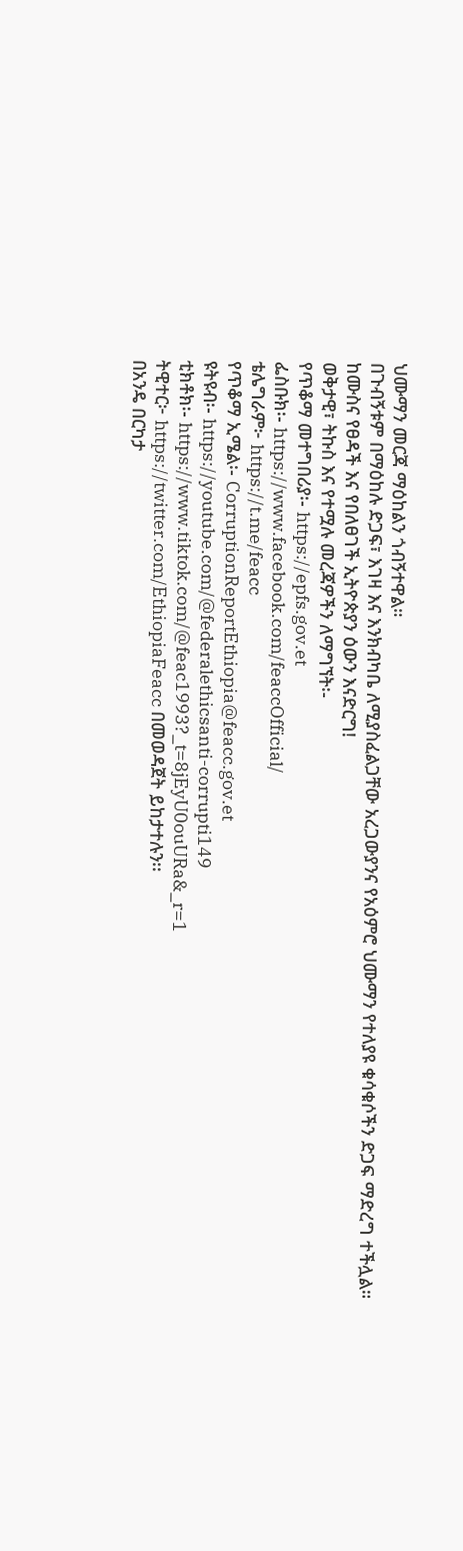ህሙማን መርጃ ማዕከልን ጎብኝተዋል።
በጉብኝቱም በማዕከሉ ድጋፍ፣ እገዛ እና እንክብካቤ ለሚያስፈልጋቸው አረጋውያንና የአዕምሮ ህሙማን የተለያዩ ቁሳቁሶችን ድጋፍ ማድረግ ተችሏል።
ከሙስና የፀዳች እና የበለፀገች ኢትዮጵያን ዕውን እናድርግ!
ወቅታዊ፣ ትኩስ እና የተሟሉ መረጃዎችን ለማግኘት፡-
የጥቆማ መተግበሪያ፡- https://epfs.gov.et
ፌስቡክ፡- https://www.facebook.com/feaccOfficial/
ቴሌግራም፦ https://t.me/feacc
የጥቆማ ኢሜል፡- CorruptionReportEthiopia@feacc.gov.et
ዩትዩብ፡- https://youtube.com/@federalethicsanti-corrupti149
ቲክቶክ፡- https://www.tiktok.com/@feac1993?_t=8jEyU0ouURa&_r=1
ትዊተር፦ https://twitter.com/EthiopiaFeacc በመወዳጀት ይከታተሉን፡፡
በአንዴ በርካታ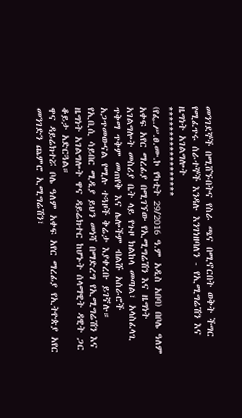መንገደኞች በሚሸኙበትና የስራ ጫና በሚኖርበት ወቅት ችግር የሚፈጥሩ ሰራተኞች እንዳሉ እንገነዘባለን - የኢሚግሬሽን እና ዜግነት አገልግሎት
******************
(የፌ.ሥ.ፀ.ሙ.ኮ የካቲት 29/2016 ዓ.ም አዲስ አበባ) በቦሌ ዓለም አቀፍ አየር ማረፊያ በሚገኘው የኢሚግሬሽን እና ዜግነት አገልግሎት መስሪያ ቤት ላይ የጉዞ ክልከላ መጣል፣ አላስፈላጊ ጥቅማ ጥቅም መጠየቅ እና ሌሎችም ብልሹ አሰራሮች አጋጥመውናል የሚሉ ተጓዞች ቅሬታ እያቀረቡ ይገኛሉ።
የኢቢሲ ሳይበር ሚዲያ ይህን መነሻ በማድረግ የኢሚግሬሽን እና ዜግነት አገልግሎት ዋና ዳይሬክተር ከሆኑት ሰላማዊት ዳዊት ጋር ቆይታ አድርጓል።
ዋና ዳይሬክተሯ ቦሌ ዓለም አቀፍ አየር ማረፊያ የኢትዮጵያ አየር መንገድን ጨምሮ ኢሚግሬሽን፣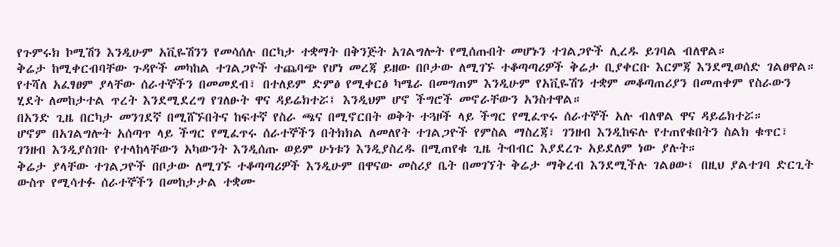የጉምሩክ ኮሚሽን እንዲሁም አቪዬሽንን የመሳሰሉ በርካታ ተቋማት በቅንጅት አገልግሎት የሚሰጡበት መሆኑን ተገልጋዮች ሊረዱ ይገባል ብለዋል።
ቅሬታ ከሚቀርብባቸው ጉዳዮች መካከል ተገልጋዮች ተጨባጭ የሆነ መረጃ ይዘው በቦታው ለሚገኙ ተቆጣጣሪዎች ቅሬታ ቢያቀርቡ እርምጃ እንደሚወሰድ ገልፀዋል።
የተሻለ አፈፃፀም ያላቸው ሰራተኞችን በመመደብ፣ በተለይም ድምፅ የሚቀርፅ ካሜራ በመግጠም እንዲሁም የአቪዬሽን ተቋም መቆጣጠሪያን በመጠቀም የስራውን ሂደት ለመከታተል ጥረት እንደሚደረግ የገለፁት ዋና ዳይሬክተሯ፤ እንዲህም ሆኖ ችግሮች መኖራቸውን አንስተዋል።
በአንድ ጊዜ በርካታ መንገደኛ በሚሸኙበትና ከፍተኛ የስራ ጫና በሚኖርበት ወቅት ተጓዞች ላይ ችግር የሚፈጥሩ ሰራተኞች አሉ ብለዋል ዋና ዳይሬክተሯ።
ሆኖም በአገልግሎት አሰጣጥ ላይ ችግር የሚፈጥሩ ሰራተኞችን በትክክል ለመለየት ተገልጋዮች የምስል ማስረጃ፣ ገንዘብ እንዲከፍሉ የተጠየቁበትን ስልክ ቁጥር፣ ገንዘብ እንዲያስገቡ የተላከላቸውን አካውንት እንዲሰጡ ወይም ሁነቱን እንዲያስረዱ በሚጠየቁ ጊዜ ትብብር እያደረጉ አይደለም ነው ያሉት።
ቅሬታ ያላቸው ተገልጋዮች በቦታው ለሚገኙ ተቆጣጣሪዎች እንዲሁም በዋናው መስሪያ ቤት በመገኘት ቅሬታ ማቅረብ እንደሚችሉ ገልፀው፤ በዚህ ያልተገባ ድርጊት ውስጥ የሚሳተፉ ሰራተኞችን በመከታታል ተቋሙ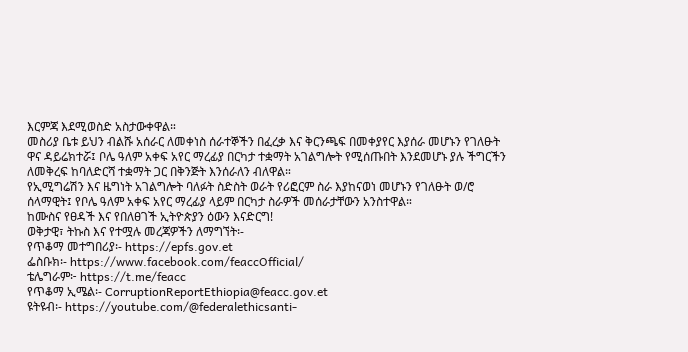እርምጃ እደሚወስድ አስታውቀዋል።
መስሪያ ቤቱ ይህን ብልሹ አሰራር ለመቀነስ ሰራተኞችን በፈረቃ እና ቅርንጫፍ በመቀያየር እያሰራ መሆኑን የገለፁት ዋና ዳይሬክተሯ፤ ቦሌ ዓለም አቀፍ አየር ማረፊያ በርካታ ተቋማት አገልግሎት የሚሰጡበት እንደመሆኑ ያሉ ችግርችን ለመቅረፍ ከባለድርሻ ተቋማት ጋር በቅንጅት እንሰራለን ብለዋል።
የኢሚግሬሽን እና ዜግነት አገልግሎት ባለፉት ስድስት ወራት የሪፎርም ስራ እያከናወነ መሆኑን የገለፁት ወ/ሮ ሰላማዊት፤ የቦሌ ዓለም አቀፍ አየር ማረፊያ ላይም በርካታ ስራዎች መሰራታቸውን አንስተዋል።
ከሙስና የፀዳች እና የበለፀገች ኢትዮጵያን ዕውን እናድርግ!
ወቅታዊ፣ ትኩስ እና የተሟሉ መረጃዎችን ለማግኘት፡-
የጥቆማ መተግበሪያ፡- https://epfs.gov.et
ፌስቡክ፡- https://www.facebook.com/feaccOfficial/
ቴሌግራም፦ https://t.me/feacc
የጥቆማ ኢሜል፡- CorruptionReportEthiopia@feacc.gov.et
ዩትዩብ፡- https://youtube.com/@federalethicsanti-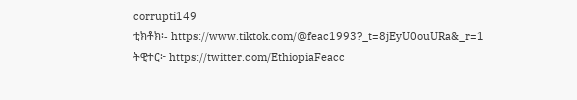corrupti149
ቲክቶክ፡- https://www.tiktok.com/@feac1993?_t=8jEyU0ouURa&_r=1
ትዊተር፦ https://twitter.com/EthiopiaFeacc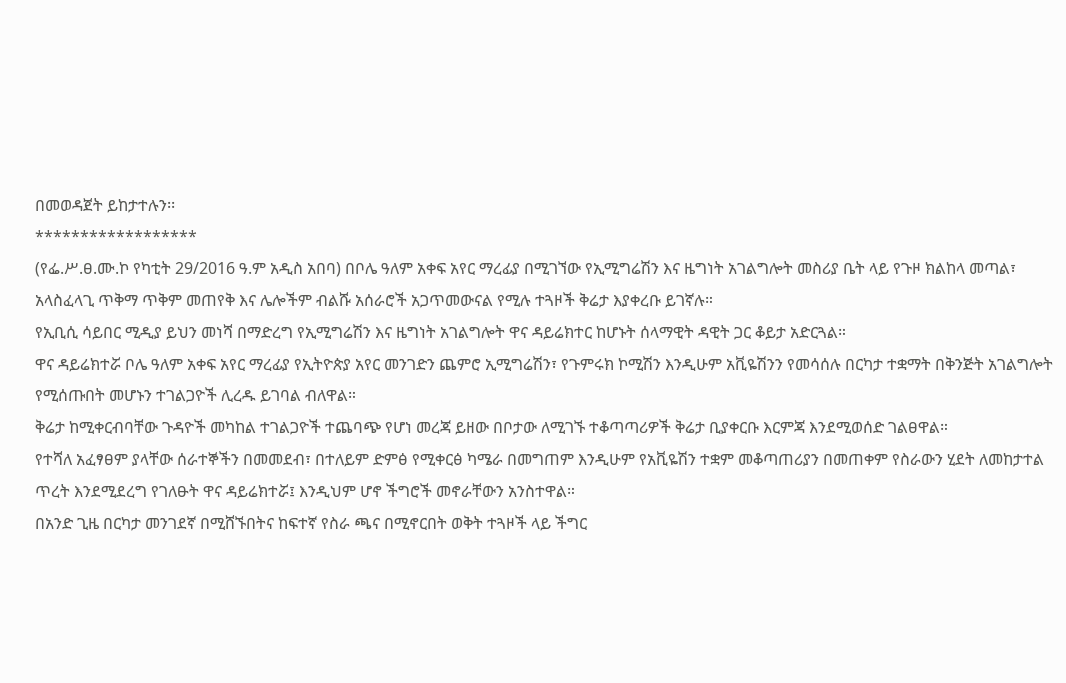በመወዳጀት ይከታተሉን፡፡
******************
(የፌ.ሥ.ፀ.ሙ.ኮ የካቲት 29/2016 ዓ.ም አዲስ አበባ) በቦሌ ዓለም አቀፍ አየር ማረፊያ በሚገኘው የኢሚግሬሽን እና ዜግነት አገልግሎት መስሪያ ቤት ላይ የጉዞ ክልከላ መጣል፣ አላስፈላጊ ጥቅማ ጥቅም መጠየቅ እና ሌሎችም ብልሹ አሰራሮች አጋጥመውናል የሚሉ ተጓዞች ቅሬታ እያቀረቡ ይገኛሉ።
የኢቢሲ ሳይበር ሚዲያ ይህን መነሻ በማድረግ የኢሚግሬሽን እና ዜግነት አገልግሎት ዋና ዳይሬክተር ከሆኑት ሰላማዊት ዳዊት ጋር ቆይታ አድርጓል።
ዋና ዳይሬክተሯ ቦሌ ዓለም አቀፍ አየር ማረፊያ የኢትዮጵያ አየር መንገድን ጨምሮ ኢሚግሬሽን፣ የጉምሩክ ኮሚሽን እንዲሁም አቪዬሽንን የመሳሰሉ በርካታ ተቋማት በቅንጅት አገልግሎት የሚሰጡበት መሆኑን ተገልጋዮች ሊረዱ ይገባል ብለዋል።
ቅሬታ ከሚቀርብባቸው ጉዳዮች መካከል ተገልጋዮች ተጨባጭ የሆነ መረጃ ይዘው በቦታው ለሚገኙ ተቆጣጣሪዎች ቅሬታ ቢያቀርቡ እርምጃ እንደሚወሰድ ገልፀዋል።
የተሻለ አፈፃፀም ያላቸው ሰራተኞችን በመመደብ፣ በተለይም ድምፅ የሚቀርፅ ካሜራ በመግጠም እንዲሁም የአቪዬሽን ተቋም መቆጣጠሪያን በመጠቀም የስራውን ሂደት ለመከታተል ጥረት እንደሚደረግ የገለፁት ዋና ዳይሬክተሯ፤ እንዲህም ሆኖ ችግሮች መኖራቸውን አንስተዋል።
በአንድ ጊዜ በርካታ መንገደኛ በሚሸኙበትና ከፍተኛ የስራ ጫና በሚኖርበት ወቅት ተጓዞች ላይ ችግር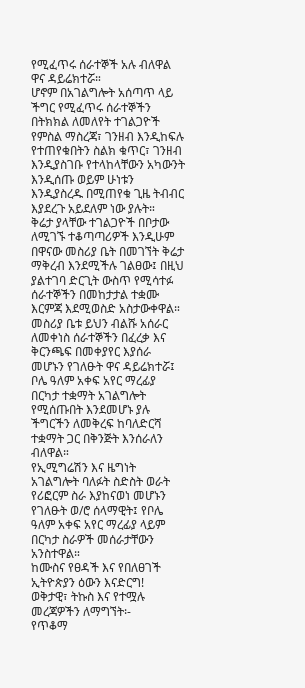የሚፈጥሩ ሰራተኞች አሉ ብለዋል ዋና ዳይሬክተሯ።
ሆኖም በአገልግሎት አሰጣጥ ላይ ችግር የሚፈጥሩ ሰራተኞችን በትክክል ለመለየት ተገልጋዮች የምስል ማስረጃ፣ ገንዘብ እንዲከፍሉ የተጠየቁበትን ስልክ ቁጥር፣ ገንዘብ እንዲያስገቡ የተላከላቸውን አካውንት እንዲሰጡ ወይም ሁነቱን እንዲያስረዱ በሚጠየቁ ጊዜ ትብብር እያደረጉ አይደለም ነው ያሉት።
ቅሬታ ያላቸው ተገልጋዮች በቦታው ለሚገኙ ተቆጣጣሪዎች እንዲሁም በዋናው መስሪያ ቤት በመገኘት ቅሬታ ማቅረብ እንደሚችሉ ገልፀው፤ በዚህ ያልተገባ ድርጊት ውስጥ የሚሳተፉ ሰራተኞችን በመከታታል ተቋሙ እርምጃ እደሚወስድ አስታውቀዋል።
መስሪያ ቤቱ ይህን ብልሹ አሰራር ለመቀነስ ሰራተኞችን በፈረቃ እና ቅርንጫፍ በመቀያየር እያሰራ መሆኑን የገለፁት ዋና ዳይሬክተሯ፤ ቦሌ ዓለም አቀፍ አየር ማረፊያ በርካታ ተቋማት አገልግሎት የሚሰጡበት እንደመሆኑ ያሉ ችግርችን ለመቅረፍ ከባለድርሻ ተቋማት ጋር በቅንጅት እንሰራለን ብለዋል።
የኢሚግሬሽን እና ዜግነት አገልግሎት ባለፉት ስድስት ወራት የሪፎርም ስራ እያከናወነ መሆኑን የገለፁት ወ/ሮ ሰላማዊት፤ የቦሌ ዓለም አቀፍ አየር ማረፊያ ላይም በርካታ ስራዎች መሰራታቸውን አንስተዋል።
ከሙስና የፀዳች እና የበለፀገች ኢትዮጵያን ዕውን እናድርግ!
ወቅታዊ፣ ትኩስ እና የተሟሉ መረጃዎችን ለማግኘት፡-
የጥቆማ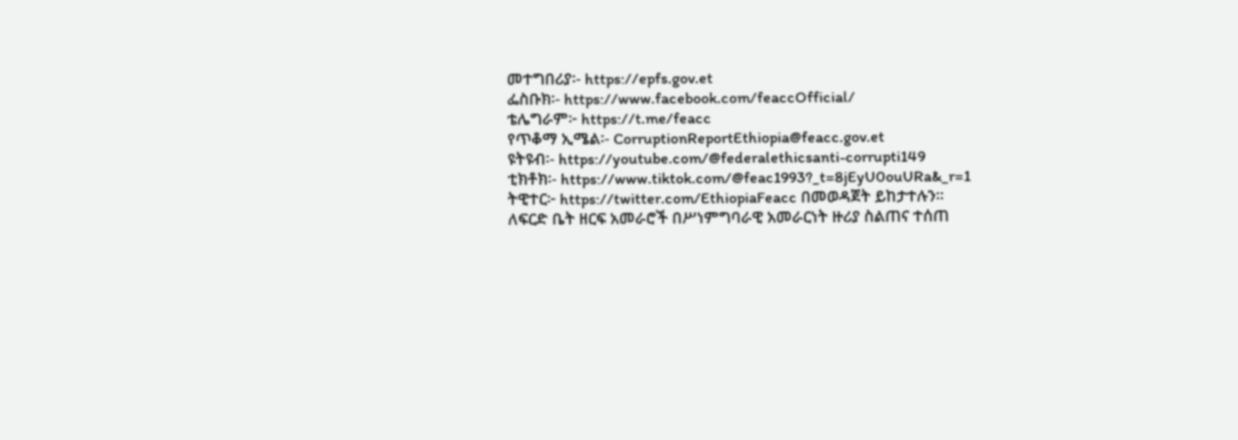መተግበሪያ፡- https://epfs.gov.et
ፌስቡክ፡- https://www.facebook.com/feaccOfficial/
ቴሌግራም፦ https://t.me/feacc
የጥቆማ ኢሜል፡- CorruptionReportEthiopia@feacc.gov.et
ዩትዩብ፡- https://youtube.com/@federalethicsanti-corrupti149
ቲክቶክ፡- https://www.tiktok.com/@feac1993?_t=8jEyU0ouURa&_r=1
ትዊተር፦ https://twitter.com/EthiopiaFeacc በመወዳጀት ይከታተሉን፡፡
ለፍርድ ቤት ዘርፍ አመራሮች በሥነምግባራዊ አመራርነት ዙሪያ ስልጠና ተሰጠ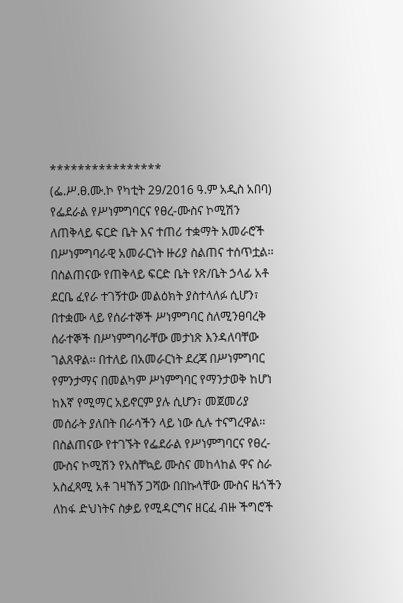****************
(ፌ.ሥ.ፀ.ሙ.ኮ የካቲት 29/2016 ዓ.ም አዲስ አበባ) የፌደራል የሥነምግባርና የፀረ-ሙስና ኮሚሽን ለጠቅላይ ፍርድ ቤት እና ተጠሪ ተቋማት አመራሮች በሥነምግባራዊ አመራርነት ዙሪያ ስልጠና ተሰጥቷል፡፡
በስልጠናው የጠቅላይ ፍርድ ቤት የጽ/ቤት ኃላፊ አቶ ደርቤ ፈየራ ተገኝተው መልዕክት ያስተላለፉ ሲሆን፣ በተቋሙ ላይ የሰራተኞች ሥነምግባር ስለሚንፀባረቅ ሰራተኞች በሥነምግባራቸው መታነጽ እንዳለባቸው ገልጸዋል፡፡ በተለይ በአመራርነት ደረጃ በሥነምግባር የምንታማና በመልካም ሥነምግባር የማንታወቅ ከሆነ ከእኛ የሚማር አይኖርም ያሉ ሲሆን፣ መጀመሪያ መሰራት ያለበት በራሳችን ላይ ነው ሲሉ ተናግረዋል፡፡
በስልጠናው የተገኙት የፌደራል የሥነምግባርና የፀረ-ሙስና ኮሚሽን የአስቸኳይ ሙስና መከላከል ዋና ስራ አስፈጻሚ አቶ ገዛኸኝ ጋሻው በበኩላቸው ሙስና ዜጎችን ለከፋ ድህነትና ስቃይ የሚዳርግና ዘርፈ ብዙ ችግሮች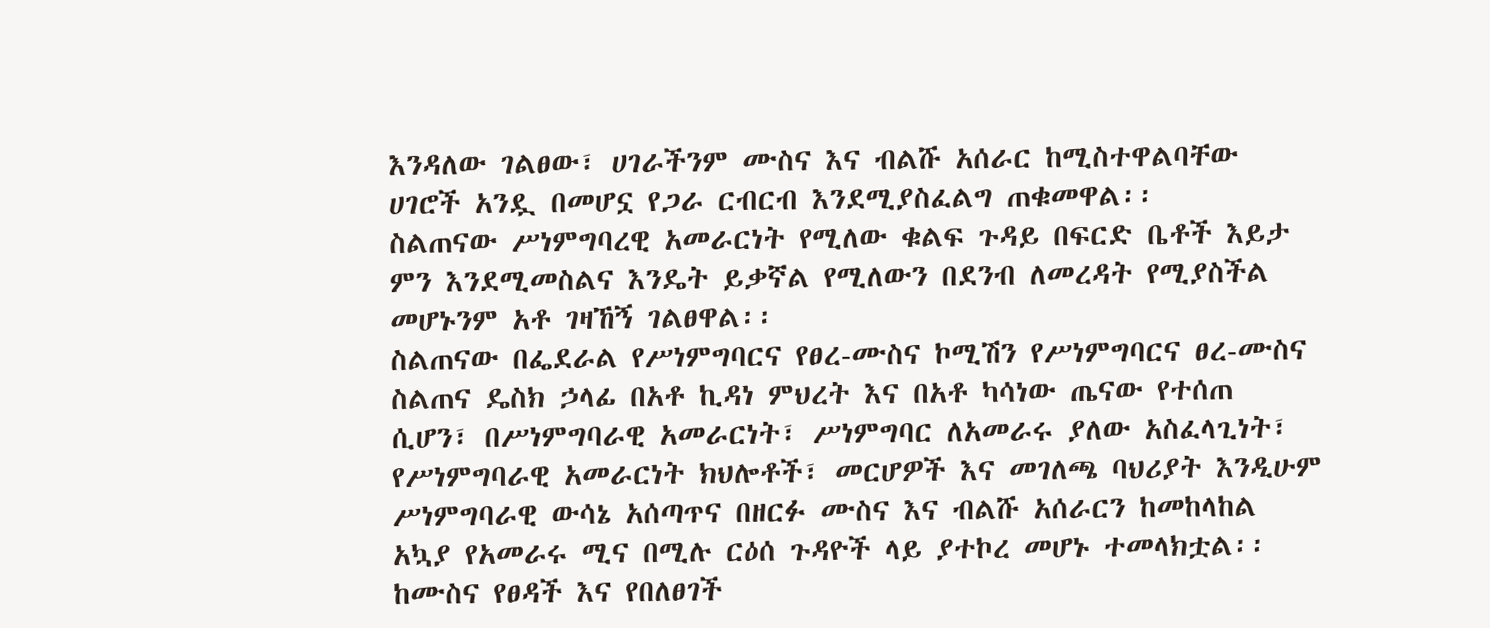እንዳለው ገልፀው፣ ሀገራችንም ሙስና እና ብልሹ አሰራር ከሚስተዋልባቸው ሀገሮች አንዷ በመሆኗ የጋራ ርብርብ እንደሚያስፈልግ ጠቁመዋል፡፡
ስልጠናው ሥነምግባረዊ አመራርነት የሚለው ቁልፍ ጉዳይ በፍርድ ቤቶች እይታ ምን እንደሚመስልና እንዴት ይቃኛል የሚለውን በደንብ ለመረዳት የሚያስችል መሆኑንም አቶ ገዛኸኝ ገልፀዋል፡፡
ስልጠናው በፌደራል የሥነምግባርና የፀረ-ሙስና ኮሚሽን የሥነምግባርና ፀረ-ሙስና ስልጠና ዴስክ ኃላፊ በአቶ ኪዳነ ምህረት እና በአቶ ካሳነው ጤናው የተሰጠ ሲሆን፣ በሥነምግባራዊ አመራርነት፣ ሥነምግባር ለአመራሩ ያለው አስፈላጊነት፣ የሥነምግባራዊ አመራርነት ክህሎቶች፣ መርሆዎች እና መገለጫ ባህሪያት እንዲሁም ሥነምግባራዊ ውሳኔ አሰጣጥና በዘርፉ ሙስና እና ብልሹ አሰራርን ከመከላከል አኳያ የአመራሩ ሚና በሚሉ ርዕሰ ጉዳዮች ላይ ያተኮረ መሆኑ ተመላክቷል፡፡
ከሙስና የፀዳች እና የበለፀገች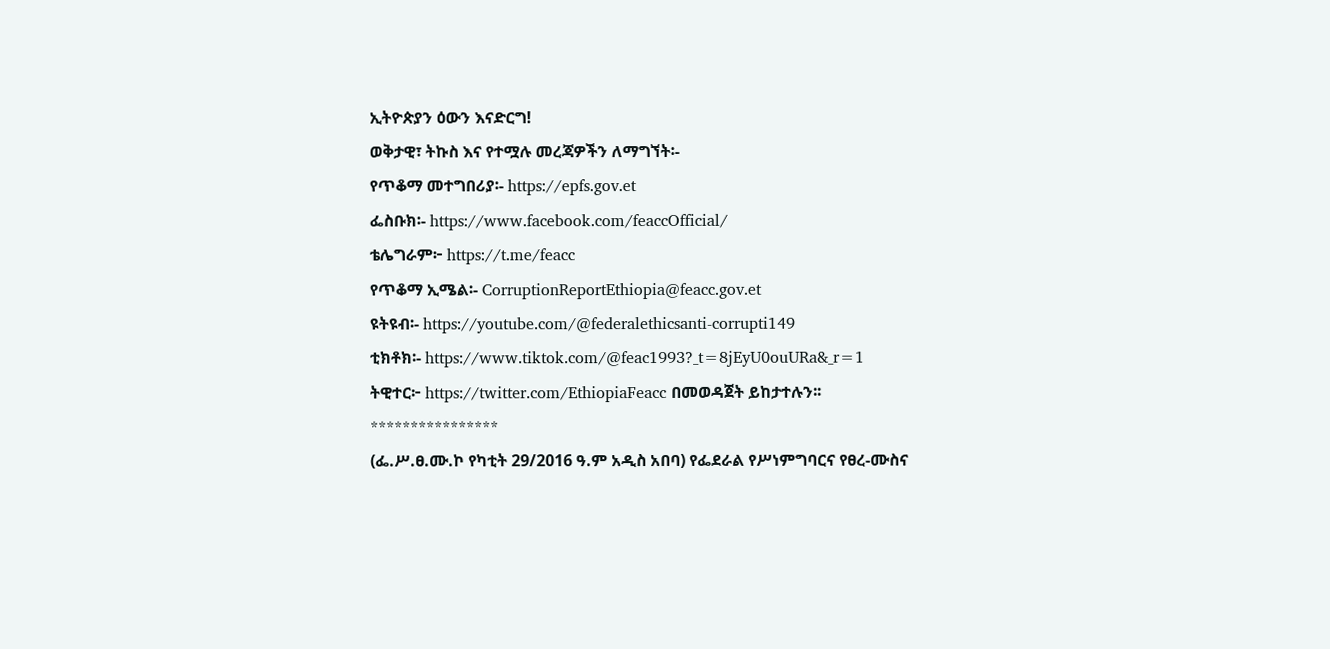ኢትዮጵያን ዕውን እናድርግ!
ወቅታዊ፣ ትኩስ እና የተሟሉ መረጃዎችን ለማግኘት፡-
የጥቆማ መተግበሪያ፡- https://epfs.gov.et
ፌስቡክ፡- https://www.facebook.com/feaccOfficial/
ቴሌግራም፦ https://t.me/feacc
የጥቆማ ኢሜል፡- CorruptionReportEthiopia@feacc.gov.et
ዩትዩብ፡- https://youtube.com/@federalethicsanti-corrupti149
ቲክቶክ፡- https://www.tiktok.com/@feac1993?_t=8jEyU0ouURa&_r=1
ትዊተር፦ https://twitter.com/EthiopiaFeacc በመወዳጀት ይከታተሉን፡፡
****************
(ፌ.ሥ.ፀ.ሙ.ኮ የካቲት 29/2016 ዓ.ም አዲስ አበባ) የፌደራል የሥነምግባርና የፀረ-ሙስና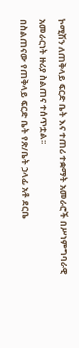ኮሚሽን ለጠቅላይ ፍርድ ቤት እና ተጠሪ ተቋማት አመራሮች በሥነምግባራዊ አመራርነት ዙሪያ ስልጠና ተሰጥቷል፡፡
በስልጠናው የጠቅላይ ፍርድ ቤት የጽ/ቤት ኃላፊ አቶ ደርቤ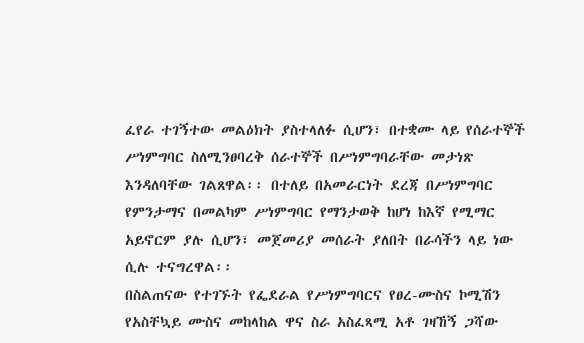ፈየራ ተገኝተው መልዕክት ያስተላለፉ ሲሆን፣ በተቋሙ ላይ የሰራተኞች ሥነምግባር ስለሚንፀባረቅ ሰራተኞች በሥነምግባራቸው መታነጽ እንዳለባቸው ገልጸዋል፡፡ በተለይ በአመራርነት ደረጃ በሥነምግባር የምንታማና በመልካም ሥነምግባር የማንታወቅ ከሆነ ከእኛ የሚማር አይኖርም ያሉ ሲሆን፣ መጀመሪያ መሰራት ያለበት በራሳችን ላይ ነው ሲሉ ተናግረዋል፡፡
በስልጠናው የተገኙት የፌደራል የሥነምግባርና የፀረ-ሙስና ኮሚሽን የአስቸኳይ ሙስና መከላከል ዋና ስራ አስፈጻሚ አቶ ገዛኸኝ ጋሻው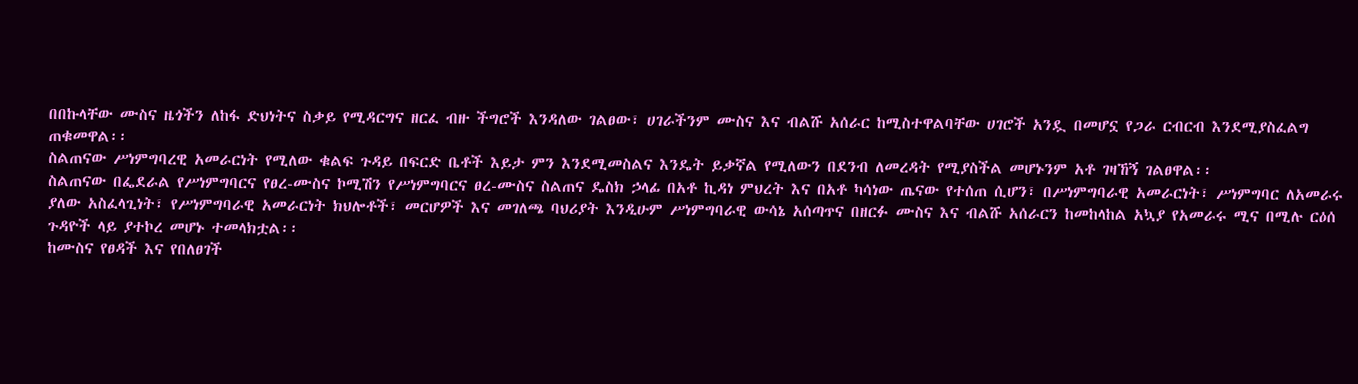በበኩላቸው ሙስና ዜጎችን ለከፋ ድህነትና ስቃይ የሚዳርግና ዘርፈ ብዙ ችግሮች እንዳለው ገልፀው፣ ሀገራችንም ሙስና እና ብልሹ አሰራር ከሚስተዋልባቸው ሀገሮች አንዷ በመሆኗ የጋራ ርብርብ እንደሚያስፈልግ ጠቁመዋል፡፡
ስልጠናው ሥነምግባረዊ አመራርነት የሚለው ቁልፍ ጉዳይ በፍርድ ቤቶች እይታ ምን እንደሚመስልና እንዴት ይቃኛል የሚለውን በደንብ ለመረዳት የሚያስችል መሆኑንም አቶ ገዛኸኝ ገልፀዋል፡፡
ስልጠናው በፌደራል የሥነምግባርና የፀረ-ሙስና ኮሚሽን የሥነምግባርና ፀረ-ሙስና ስልጠና ዴስክ ኃላፊ በአቶ ኪዳነ ምህረት እና በአቶ ካሳነው ጤናው የተሰጠ ሲሆን፣ በሥነምግባራዊ አመራርነት፣ ሥነምግባር ለአመራሩ ያለው አስፈላጊነት፣ የሥነምግባራዊ አመራርነት ክህሎቶች፣ መርሆዎች እና መገለጫ ባህሪያት እንዲሁም ሥነምግባራዊ ውሳኔ አሰጣጥና በዘርፉ ሙስና እና ብልሹ አሰራርን ከመከላከል አኳያ የአመራሩ ሚና በሚሉ ርዕሰ ጉዳዮች ላይ ያተኮረ መሆኑ ተመላክቷል፡፡
ከሙስና የፀዳች እና የበለፀገች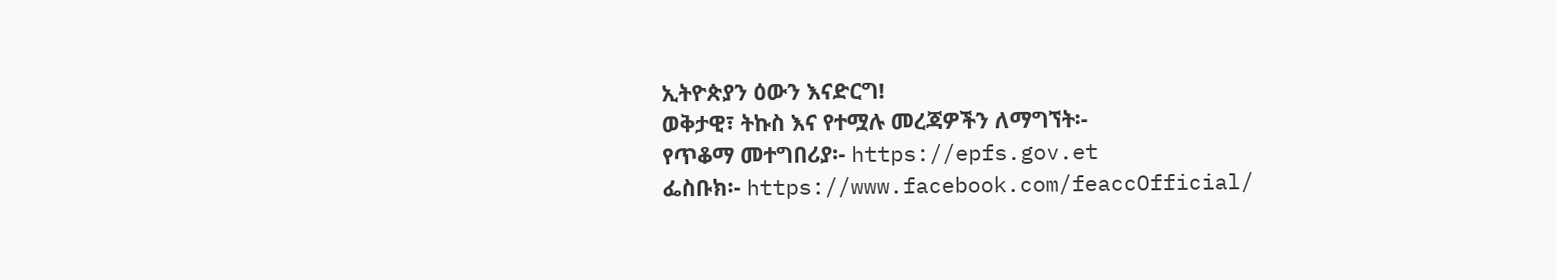ኢትዮጵያን ዕውን እናድርግ!
ወቅታዊ፣ ትኩስ እና የተሟሉ መረጃዎችን ለማግኘት፡-
የጥቆማ መተግበሪያ፡- https://epfs.gov.et
ፌስቡክ፡- https://www.facebook.com/feaccOfficial/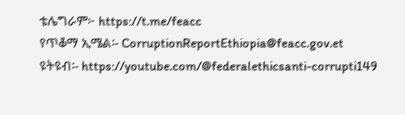ቴሌግራም፦ https://t.me/feacc
የጥቆማ ኢሜል፡- CorruptionReportEthiopia@feacc.gov.et
ዩትዩብ፡- https://youtube.com/@federalethicsanti-corrupti149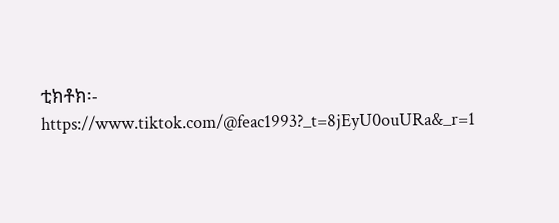ቲክቶክ፡- https://www.tiktok.com/@feac1993?_t=8jEyU0ouURa&_r=1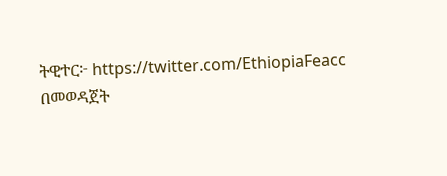ትዊተር፦ https://twitter.com/EthiopiaFeacc በመወዳጀት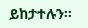ይከታተሉን፡፡